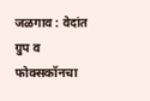जळगाव : वेदांत ग्रुप व फोक्सकॉनचा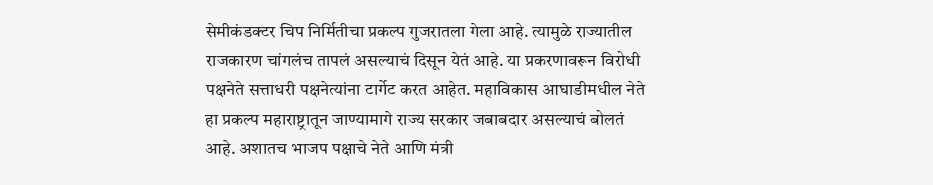सेमीकंडक्टर चिप निर्मितीचा प्रकल्प गुजरातला गेला आहे. त्यामुळे राज्यातील राजकारण चांगलंच तापलं असल्याचं दिसून येतं आहे. या प्रकरणावरून विरोधी पक्षनेते सत्ताधरी पक्षनेत्यांना टार्गेट करत आहेत. महाविकास आघाडीमधील नेते हा प्रकल्प महाराष्ट्रातून जाण्यामागे राज्य सरकार जबाबदार असल्याचं बोलतं आहे. अशातच भाजप पक्षाचे नेते आणि मंत्री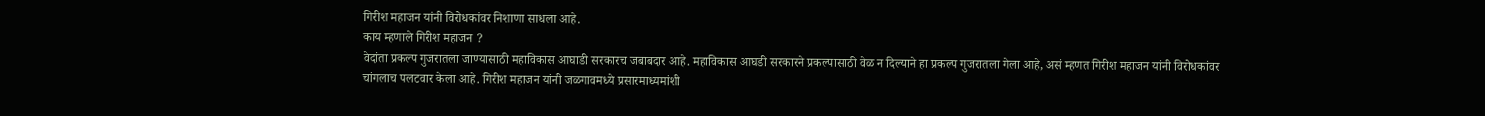गिरीश महाजन यांनी विरोधकांवर निशाणा साधला आहे.
काय म्हणाले गिरीश महाजन ?
वेदांता प्रकल्प गुजरातला जाण्यासाठी महाविकास आघाडी सरकारच जबाबदार आहे. महाविकास आघडी सरकारने प्रकल्पासाठी वेळ न दिल्याने हा प्रकल्प गुजरातला गेला आहे, असं म्हणत गिरीश महाजन यांनी विरोधकांवर चांगलाच पलटवार केला आहे. गिरीश महाजन यांनी जळगावमध्ये प्रसारमाध्यमांशी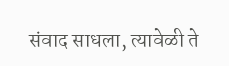संवाद साधला, त्यावेळी ते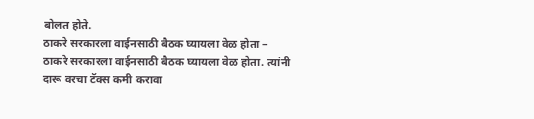बोलत होते.
ठाकरे सरकारला वाईनसाठी बैठक घ्यायला वेळ होता –
ठाकरे सरकारला वाईनसाठी बैठक घ्यायला वेळ होता. त्यांनी दारू वरचा टॅक्स कमी करावा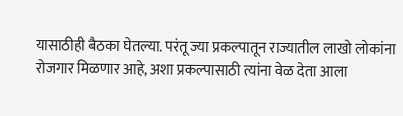यासाठीही बैठका घेतल्या. परंतू ज्या प्रकल्पातून राज्यातील लाखो लोकांना रोजगार मिळणार आहे, अशा प्रकल्पासाठी त्यांना वेळ देता आला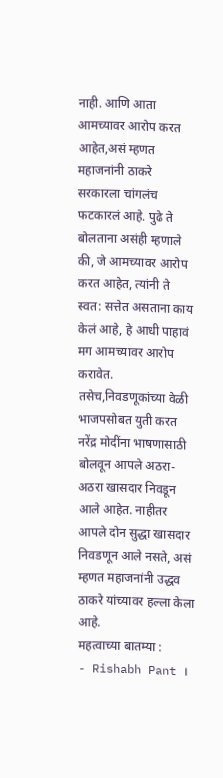नाही. आणि आता आमच्यावर आरोप करत आहेत,असं म्हणत महाजनांनी ठाकरे सरकारला चांगलंच फटकारलं आहे. पुढे ते बोलताना असंही म्हणाले की, जे आमच्यावर आरोप करत आहेत, त्यांनी ते स्वत: सत्तेत असताना काय केलं आहे, हे आधी पाहावं मग आमच्यावर आरोप करावेत.
तसेच,निवडणूकांच्या वेळी भाजपसोबत युती करत नरेंद्र मोदींना भाषणासाठी बोलवून आपले अठरा-अठरा खासदार निवडून आले आहेत. नाहीतर आपले दोन सुद्धा खासदार निवडणून आले नसते, असं म्हणत महाजनांनी उद्धव ठाकरे यांच्यावर हल्ला केला आहे.
महत्वाच्या बातम्या :
- Rishabh Pant ।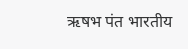ऋषभ पंत भारतीय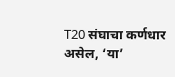T20 संघाचा कर्णधार असेल, ‘या’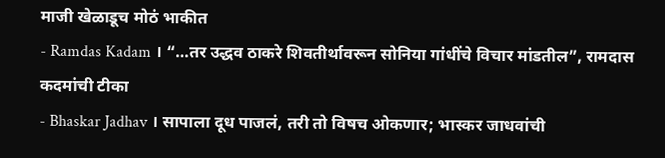माजी खेळाडूच मोठं भाकीत
- Ramdas Kadam । “…तर उद्धव ठाकरे शिवतीर्थावरून सोनिया गांधींचे विचार मांडतील”, रामदास कदमांची टीका
- Bhaskar Jadhav । सापाला दूध पाजलं, तरी तो विषच ओकणार; भास्कर जाधवांची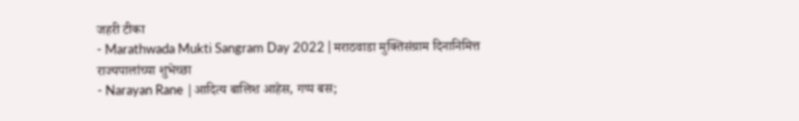जहरी टीका
- Marathwada Mukti Sangram Day 2022 | मराठवाडा मुक्तिसंग्राम दिनानिमित्त राज्यपालांच्या शुभेच्छा
- Narayan Rane |आदित्य बालिश आहेस, गप्प बस;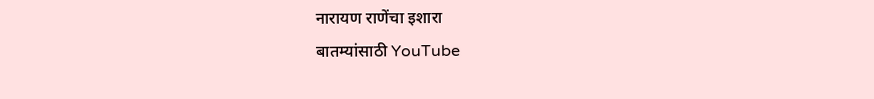नारायण राणेंचा इशारा
बातम्यांसाठी YouTube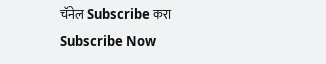चॅनेल Subscribe करा
Subscribe Now